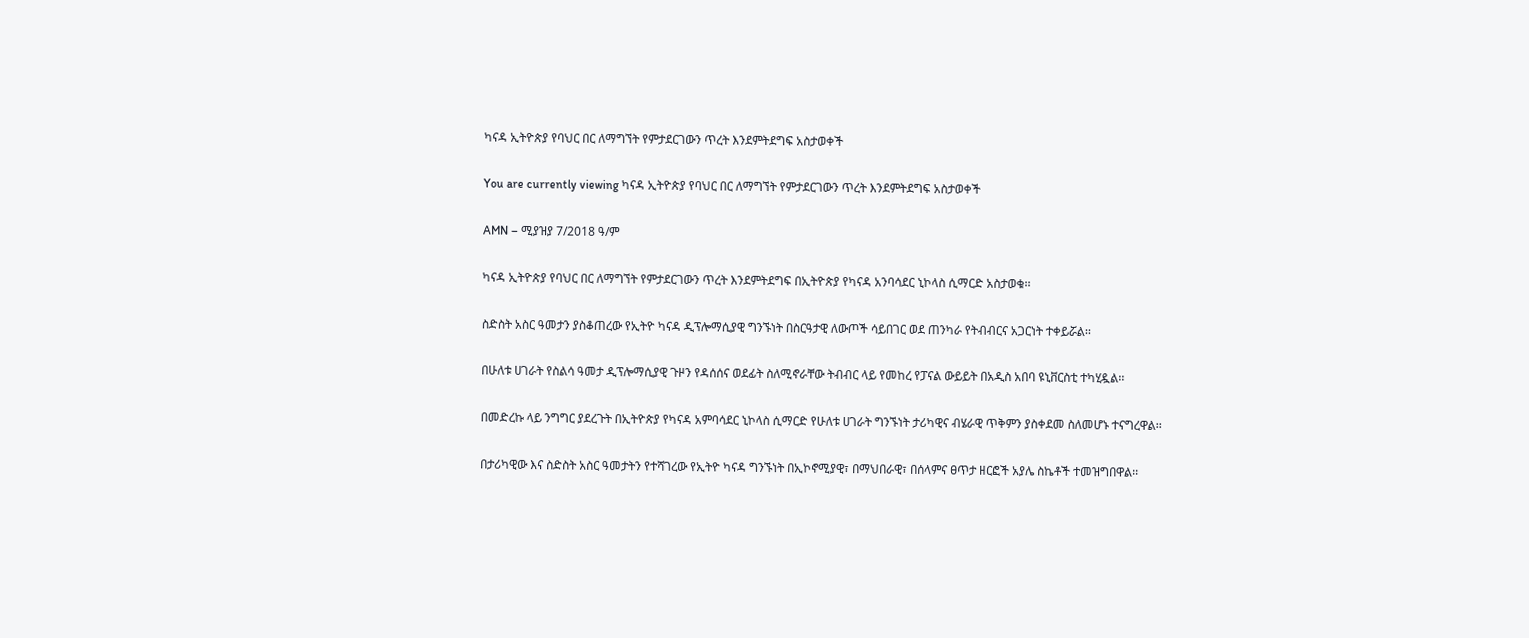ካናዳ ኢትዮጵያ የባህር በር ለማግኘት የምታደርገውን ጥረት እንደምትደግፍ አስታወቀች

You are currently viewing ካናዳ ኢትዮጵያ የባህር በር ለማግኘት የምታደርገውን ጥረት እንደምትደግፍ አስታወቀች

AMN – ሚያዝያ 7/2018 ዓ/ም

ካናዳ ኢትዮጵያ የባህር በር ለማግኘት የምታደርገውን ጥረት እንደምትደግፍ በኢትዮጵያ የካናዳ አንባሳደር ኒኮላስ ሲማርድ አስታወቁ፡፡

ስድስት አስር ዓመታን ያስቆጠረው የኢትዮ ካናዳ ዲፕሎማሲያዊ ግንኙነት በስርዓታዊ ለውጦች ሳይበገር ወደ ጠንካራ የትብብርና አጋርነት ተቀይሯል፡፡

በሁለቱ ሀገራት የስልሳ ዓመታ ዲፕሎማሲያዊ ጉዞን የዳሰሰና ወደፊት ስለሚኖራቸው ትብብር ላይ የመከረ የፓናል ውይይት በአዲስ አበባ ዩኒቨርስቲ ተካሂዷል፡፡

በመድረኩ ላይ ንግግር ያደረጉት በኢትዮጵያ የካናዳ አምባሳደር ኒኮላስ ሲማርድ የሁለቱ ሀገራት ግንኙነት ታሪካዊና ብሄራዊ ጥቅምን ያስቀደመ ስለመሆኑ ተናግረዋል፡፡

በታሪካዊው እና ስድስት አስር ዓመታትን የተሻገረው የኢትዮ ካናዳ ግንኙነት በኢኮኖሚያዊ፣ በማህበራዊ፣ በሰላምና ፀጥታ ዘርፎች አያሌ ስኬቶች ተመዝግበዋል፡፡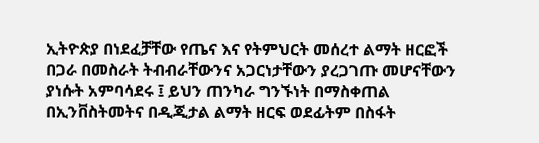ኢትዮጵያ በነደፈቻቸው የጤና እና የትምህርት መሰረተ ልማት ዘርፎች በጋራ በመስራት ትብብራቸውንና አጋርነታቸውን ያረጋገጡ መሆናቸውን ያነሱት አምባሳደሩ ፤ ይህን ጠንካራ ግንኙነት በማስቀጠል በኢንቨስትመትና በዲጂታል ልማት ዘርፍ ወደፊትም በስፋት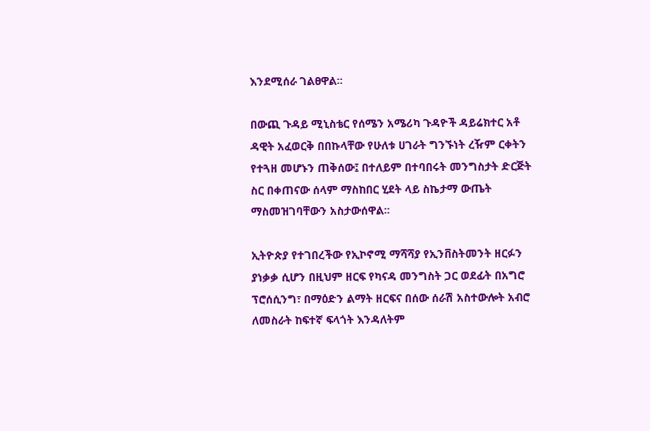እንደሚሰራ ገልፀዋል፡፡

በውጪ ጉዳይ ሚኒስቴር የሰሜን አሜሪካ ጉዳዮች ዳይሬክተር አቶ ዳዊት አፈወርቅ በበኩላቸው የሁለቱ ሀገራት ግንኙነት ረዥም ርቀትን የተጓዘ መሆኑን ጠቅሰው፤ በተለይም በተባበሩት መንግስታት ድርጅት ስር በቀጠናው ሰላም ማስከበር ሂደት ላይ ስኬታማ ውጤት ማስመዝገባቸውን አስታውሰዋል፡፡

ኢትዮጵያ የተገበረችው የኢኮኖሚ ማሻሻያ የኢንቨስትመንት ዘርፉን ያነቃቃ ሲሆን በዚህም ዘርፍ የካናዳ መንግስት ጋር ወደፊት በአግሮ ፕሮሰሲንግ፣ በማዕድን ልማት ዘርፍና በሰው ሰራሽ አስተውሎት አብሮ ለመስራት ከፍተኛ ፍላጎት እንዳለትም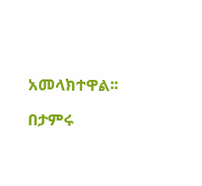አመላክተዋል፡፡

በታምሩ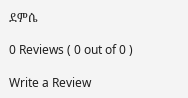ደምሴ

0 Reviews ( 0 out of 0 )

Write a Review